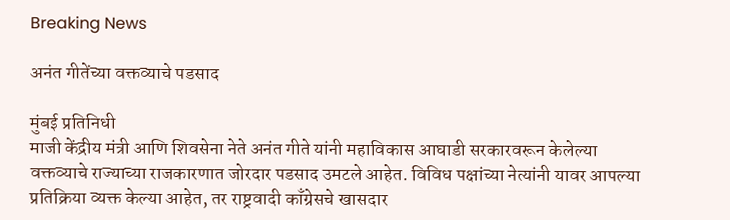Breaking News

अनंत गीतेंच्या वक्तव्याचे पडसाद

मुंबई प्रतिनिधी
माजी केंद्रीय मंत्री आणि शिवसेना नेते अनंत गीते यांनी महाविकास आघाडी सरकारवरून केलेल्या वक्तव्याचे राज्याच्या राजकारणात जोरदार पडसाद उमटले आहेत. विविध पक्षांच्या नेत्यांनी यावर आपल्या प्रतिक्रिया व्यक्त केल्या आहेत, तर राष्ट्रवादी काँग्रेसचे खासदार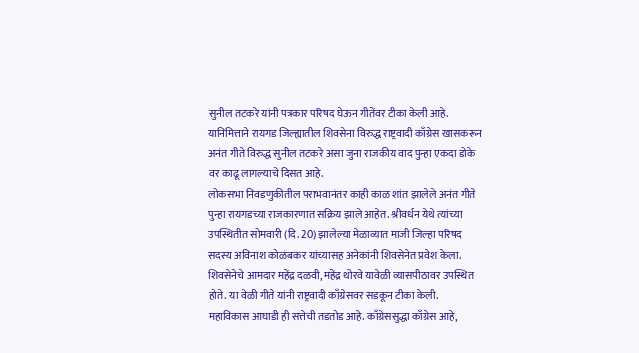सुनील तटकरे यांनी पत्रकार परिषद घेऊन गीतेंवर टीका केली आहे. यानिमित्ताने रायगड जिल्ह्यातील शिवसेना विरुद्ध राष्ट्रवादी काँग्रेस खासकरून अनंत गीते विरुद्ध सुनील तटकरे असा जुना राजकीय वाद पुन्हा एकदा डोके वर काढू लागल्याचे दिसत आहे.
लोकसभा निवडणुकीतील पराभवानंतर काही काळ शांत झालेले अनंत गीते पुन्हा रायगडच्या राजकारणात सक्रिय झाले आहेत. श्रीवर्धन येथे त्यांच्या उपस्थितीत सोमवारी (दि. 20) झालेल्या मेळाव्यात माजी जिल्हा परिषद सदस्य अविनाश कोळंबकर यांच्यासह अनेकांनी शिवसेनेत प्रवेश केला. शिवसेनेचे आमदार महेंद्र दळवी, महेंद्र थोरवे यावेळी व्यासपीठावर उपस्थित होते. या वेळी गीते यांनी राष्ट्रवादी काँग्रेसवर सडकून टीका केली.
महाविकास आघाडी ही सत्तेची तडतोड आहे. काँग्रेससुद्धा काँग्रेस आहे,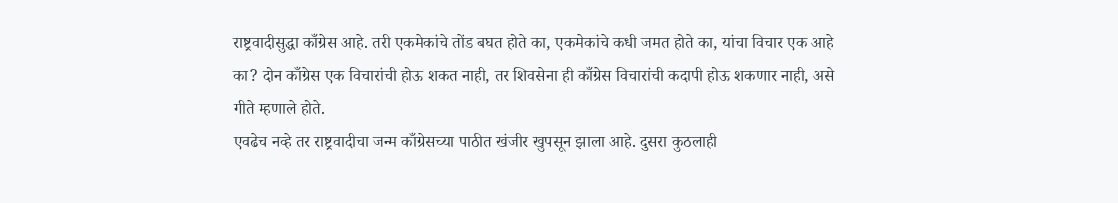राष्ट्रवादीसुद्धा काँग्रेस आहे. तरी एकमेकांचे तोंड बघत होते का, एकमेकांचे कधी जमत होते का, यांचा विचार एक आहे का? दोन काँग्रेस एक विचारांची होऊ शकत नाही, तर शिवसेना ही काँग्रेस विचारांची कदापी होऊ शकणार नाही, असे गीते म्हणाले होते.
एवढेच नव्हे तर राष्ट्रवादीचा जन्म काँग्रेसच्या पाठीत खंजीर खुपसून झाला आहे. दुसरा कुठलाही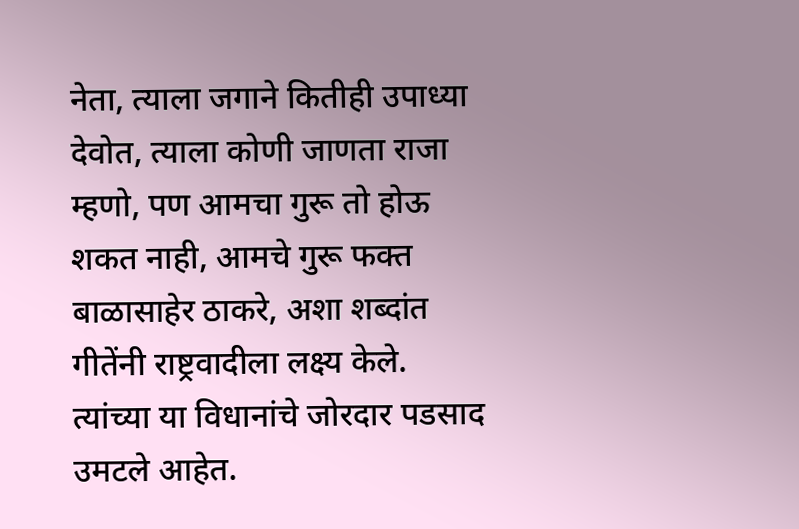नेता, त्याला जगाने कितीही उपाध्या देवोत, त्याला कोणी जाणता राजा म्हणो, पण आमचा गुरू तो होऊ शकत नाही, आमचे गुरू फक्त बाळासाहेर ठाकरे, अशा शब्दांत गीतेंनी राष्ट्रवादीला लक्ष्य केले. त्यांच्या या विधानांचे जोरदार पडसाद उमटले आहेत.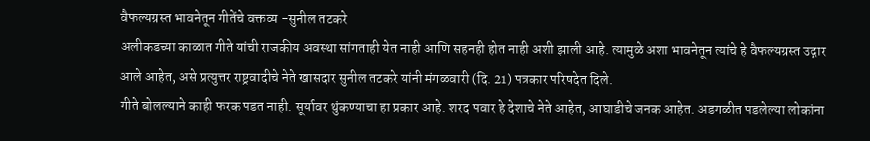वैफल्यग्रस्त भावनेतून गीतेंचे वक्तव्य -सुनील तटकरे
अलीकडच्या काळात गीते यांची राजकीय अवस्था सांगताही येत नाही आणि सहनही होत नाही अशी झाली आहे. त्यामुळे अशा भावनेतून त्यांचे हे वैफल्यग्रस्त उद्गार आले आहेत, असे प्रत्युत्तर राष्ट्रवादीचे नेते खासदार सुनील तटकरे यांनी मंगळवारी (दि. 21) पत्रकार परिषदेत दिले.
गीते बोलल्याने काही फरक पडत नाही. सूर्यावर थुंकण्याचा हा प्रकार आहे. शरद पवार हे देशाचे नेते आहेत, आघाडीचे जनक आहेत. अडगळीत पडलेल्या लोकांना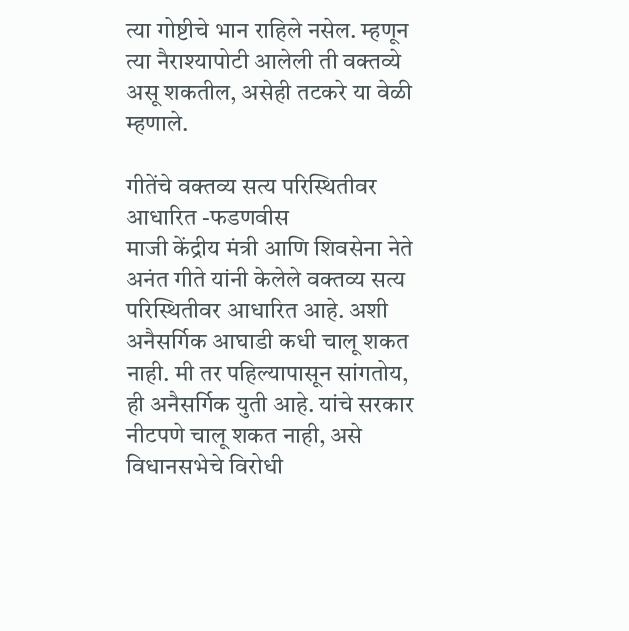त्या गोष्टीचे भान राहिले नसेल. म्हणून त्या नैराश्यापोटी आलेली ती वक्तव्ये असू शकतील, असेही तटकरे या वेळी म्हणाले.

गीतेंचे वक्तव्य सत्य परिस्थितीवर आधारित -फडणवीस
माजी केंद्रीय मंत्री आणि शिवसेना नेते अनंत गीते यांनी केलेले वक्तव्य सत्य परिस्थितीवर आधारित आहे. अशी अनैसर्गिक आघाडी कधी चालू शकत नाही. मी तर पहिल्यापासून सांगतोय, ही अनैसर्गिक युती आहे. यांचे सरकार नीटपणे चालू शकत नाही, असे विधानसभेचे विरोधी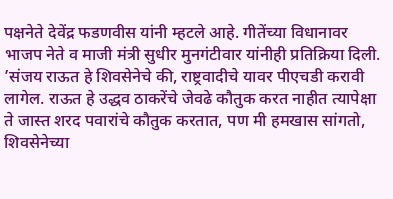पक्षनेते देवेंद्र फडणवीस यांनी म्हटले आहे. गीतेंच्या विधानावर भाजप नेते व माजी मंत्री सुधीर मुनगंटीवार यांनीही प्रतिक्रिया दिली. ’संजय राऊत हे शिवसेनेचे की, राष्ट्रवादीचे यावर पीएचडी करावी लागेल. राऊत हे उद्धव ठाकरेंचे जेवढे कौतुक करत नाहीत त्यापेक्षा ते जास्त शरद पवारांचे कौतुक करतात, पण मी हमखास सांगतो, शिवसेनेच्या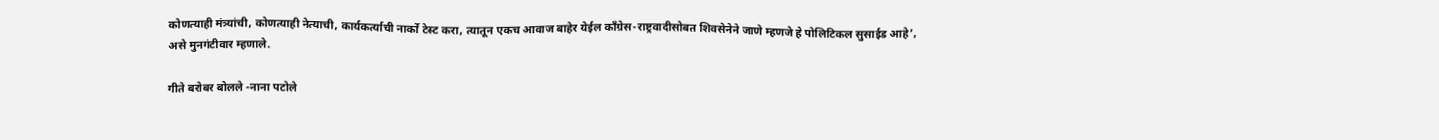कोणत्याही मंत्र्यांची, कोणत्याही नेत्याची, कार्यकर्त्याची नार्को टेस्ट करा, त्यातून एकच आवाज बाहेर येईल काँग्रेस-राष्ट्रवादीसोबत शिवसेनेने जाणे म्हणजे हे पोलिटिकल सुसाईड आहे’, असे मुनगंटीवार म्हणाले.

गीते बरोबर बोलले -नाना पटोले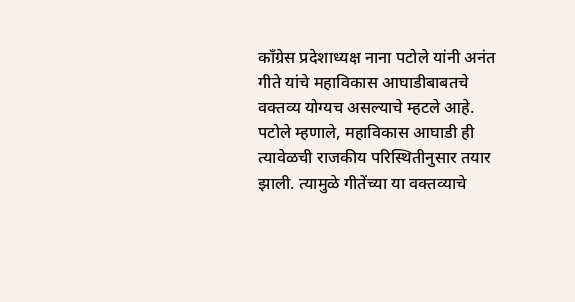काँग्रेस प्रदेशाध्यक्ष नाना पटोले यांनी अनंत गीते यांचे महाविकास आघाडीबाबतचे वक्तव्य योग्यच असल्याचे म्हटले आहे. पटोले म्हणाले, महाविकास आघाडी ही त्यावेळची राजकीय परिस्थितीनुसार तयार झाली. त्यामुळे गीतेंच्या या वक्तव्याचे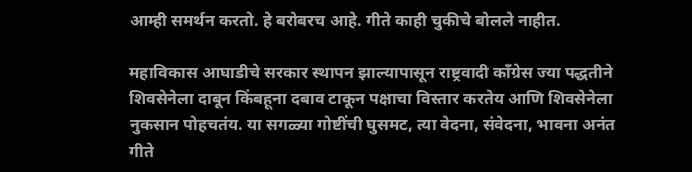आम्ही समर्थन करतो. हे बरोबरच आहे. गीते काही चुकीचे बोलले नाहीत.

महाविकास आघाडीचे सरकार स्थापन झाल्यापासून राष्ट्रवादी काँग्रेस ज्या पद्धतीने शिवसेनेला दाबून किंबहूना दबाव टाकून पक्षाचा विस्तार करतेय आणि शिवसेनेला नुकसान पोहचतंय. या सगळ्या गोष्टींची घुसमट, त्या वेदना, संवेदना, भावना अनंत गीते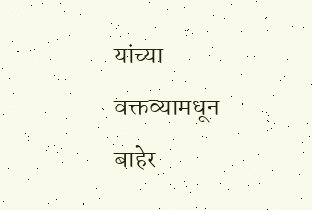यांच्या वक्तव्यामधून बाहेर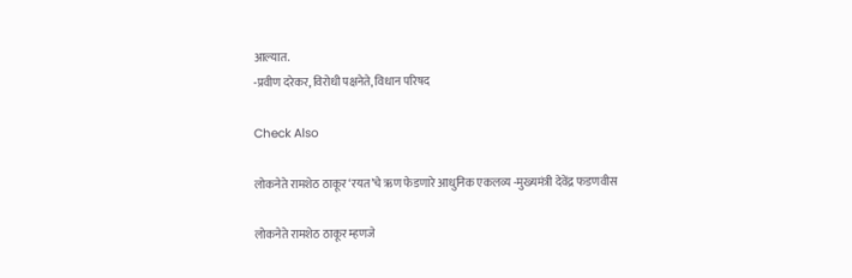आल्यात.
-प्रवीण दरेकर, विरोधी पक्षनेते, विधान परिषद

Check Also

लोकनेते रामशेठ ठाकूर ‌‘रयत‌’चे ऋण फेडणारे आधुनिक एकलव्य -मुख्यमंत्री देवेंद्र फडणवीस

लोकनेते रामशेठ ठाकूर म्हणजे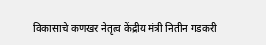विकासाचे कणखर नेतृत्व केंद्रीय मंत्री नितीन गडकरी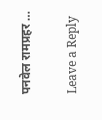पनवेल रामप्रहर …

Leave a Reply